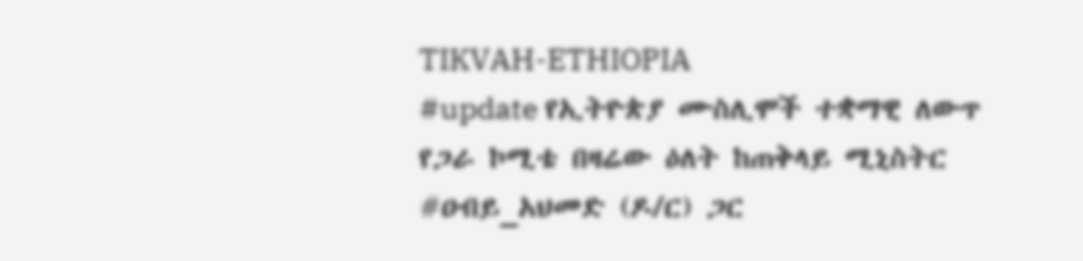TIKVAH-ETHIOPIA
#update የኢትዮጵያ ሙስሊሞች ተቋማዊ ለውጥ የጋራ ኮሚቴ በዛሬው ዕለት ከጠቅላይ ሚኒስትር #ዐብይ_አህመድ (ዶ/ር) ጋር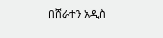በሸራተን አዲስ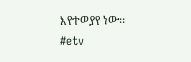እየተወያየ ነው፡፡
#etv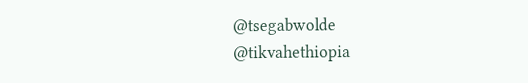@tsegabwolde
@tikvahethiopia